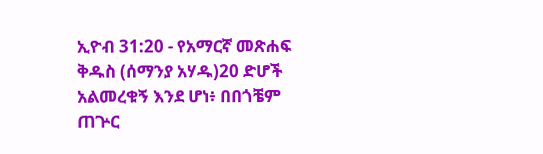ኢዮብ 31:20 - የአማርኛ መጽሐፍ ቅዱስ (ሰማንያ አሃዱ)20 ድሆች አልመረቁኝ እንደ ሆነ፥ በበጎቼም ጠጕር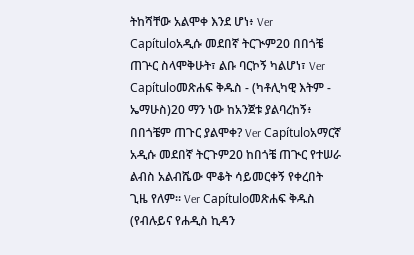ትከሻቸው አልሞቀ እንደ ሆነ፥ Ver Capítuloአዲሱ መደበኛ ትርጒም20 በበጎቼ ጠጕር ስላሞቅሁት፣ ልቡ ባርኮኝ ካልሆነ፣ Ver Capítuloመጽሐፍ ቅዱስ - (ካቶሊካዊ እትም - ኤማሁስ)20 ማን ነው ከአንጀቱ ያልባረከኝ፥ በበጎቼም ጠጉር ያልሞቀ? Ver Capítuloአማርኛ አዲሱ መደበኛ ትርጉም20 ከበጎቼ ጠጒር የተሠራ ልብስ አልብሼው ሞቆት ሳይመርቀኝ የቀረበት ጊዜ የለም። Ver Capítuloመጽሐፍ ቅዱስ (የብሉይና የሐዲስ ኪዳን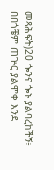መጻሕፍት)20 ጐንና ጐኑ ያልባረከችኝ፥ በበጎቼም ጠጕር ያልሞቀ እንደ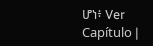ሆነ፥ Ver Capítulo |